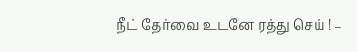நீட் தேர்வை உடனே ரத்து செய் ! –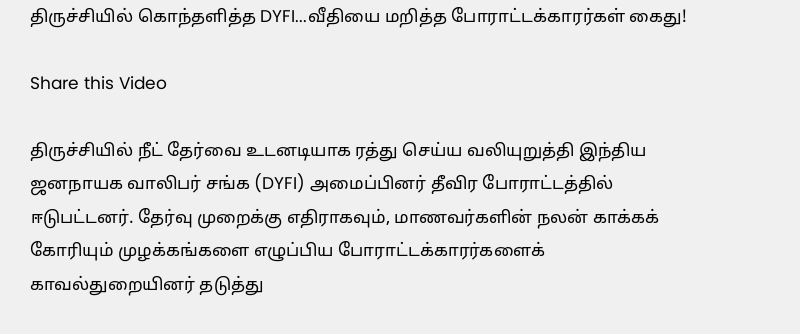திருச்சியில் கொந்தளித்த DYFI...வீதியை மறித்த போராட்டக்காரர்கள் கைது!

Share this Video

திருச்சியில் நீட் தேர்வை உடனடியாக ரத்து செய்ய வலியுறுத்தி இந்திய ஜனநாயக வாலிபர் சங்க (DYFI) அமைப்பினர் தீவிர போராட்டத்தில் ஈடுபட்டனர். தேர்வு முறைக்கு எதிராகவும், மாணவர்களின் நலன் காக்கக் கோரியும் முழக்கங்களை எழுப்பிய போராட்டக்காரர்களைக் காவல்துறையினர் தடுத்து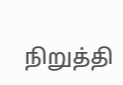நிறுத்தி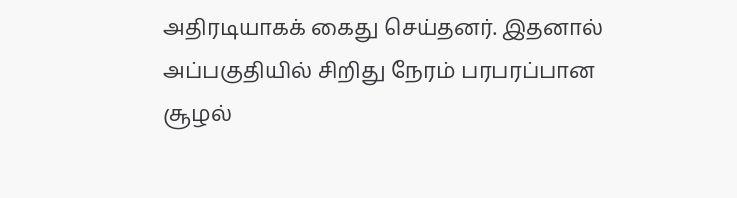அதிரடியாகக் கைது செய்தனர். இதனால் அப்பகுதியில் சிறிது நேரம் பரபரப்பான சூழல்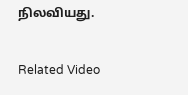நிலவியது.

Related Video